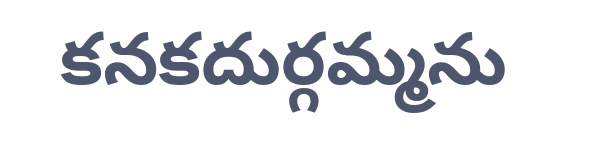కనకదుర్గమ్మను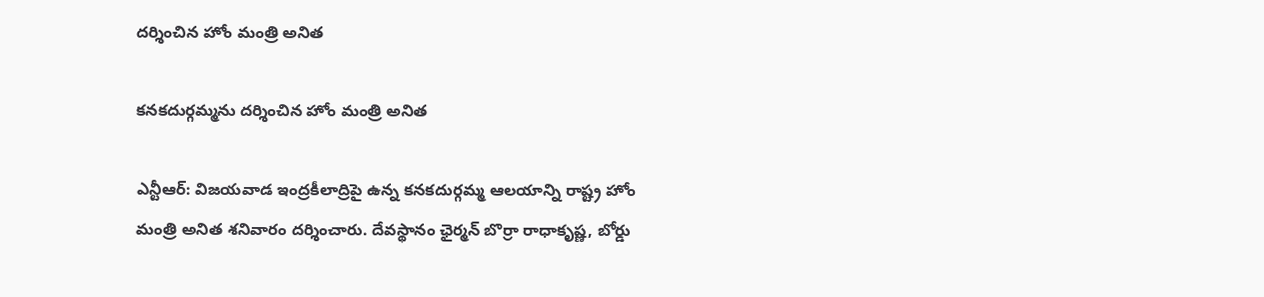దర్శించిన హోం మంత్రి అనిత

కనకదుర్గమ్మను దర్శించిన హోం మంత్రి అనిత

ఎన్టీఆర్: విజయవాడ ఇంద్రకీలాద్రిపై ఉన్న కనకదుర్గమ్మ ఆలయాన్ని రాష్ట్ర హోం మంత్రి అనిత శనివారం దర్శించారు. దేవస్థానం ఛైర్మన్ బొర్రా రాధాకృష్ణ, బోర్డు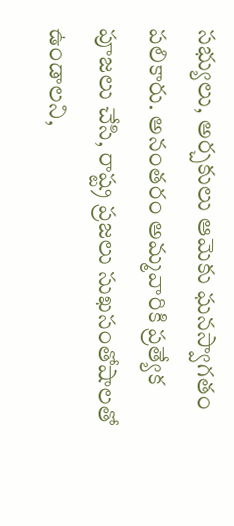సభ్యులు, అర్చకులు ఆమెకు ఘనస్వాగతం పలికారు. అనంతరం అమ్మవారికి ప్రత్యేక పూజలు చేసి, రాష్ట్ర ప్రజలు సుఖసంతోషాలతో ఉండాలని,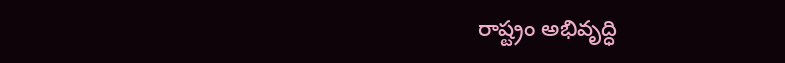రాష్ట్రం అభివృద్ధి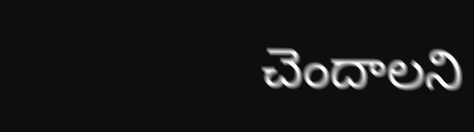చెందాలని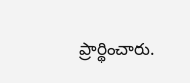ప్రార్థించారు.